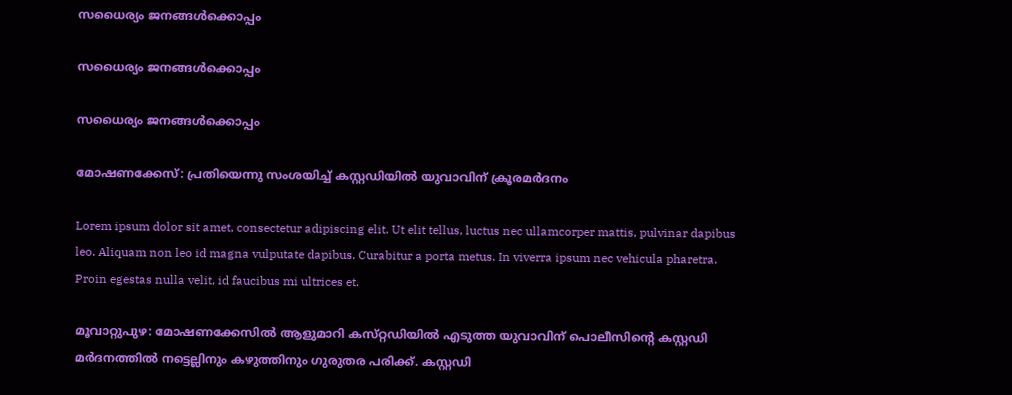സധൈര്യം ജനങ്ങൾക്കൊപ്പം

സധൈര്യം ജനങ്ങൾക്കൊപ്പം

സധൈര്യം ജനങ്ങൾക്കൊപ്പം

മോഷണക്കേസ്: പ്രതിയെന്നു സംശയിച്ച് കസ്റ്റഡിയിൽ യുവാവിന് ക്രൂരമർദനം

Lorem ipsum dolor sit amet, consectetur adipiscing elit. Ut elit tellus, luctus nec ullamcorper mattis, pulvinar dapibus leo. Aliquam non leo id magna vulputate dapibus. Curabitur a porta metus. In viverra ipsum nec vehicula pharetra. Proin egestas nulla velit, id faucibus mi ultrices et.

മൂവാറ്റുപുഴ: മോഷണക്കേസിൽ ആളുമാറി കസ്‌റ്റഡിയിൽ എടുത്ത യുവാവിന് പൊലീസിന്റെ കസ്റ്റഡി മർദനത്തിൽ നട്ടെല്ലിനും കഴുത്തിനും ഗുരുതര പരിക്ക്. കസ്റ്റഡി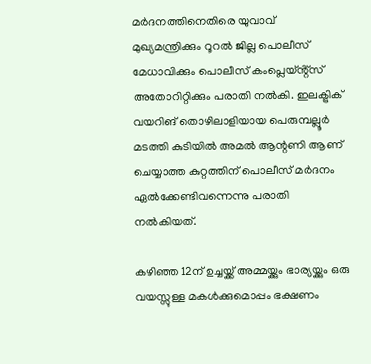മർദനത്തിനെതിരെ യുവാവ് മുഖ്യമന്ത്രിക്കും റൂറൽ ജില്ല പൊലീസ് മേധാവിക്കും പൊലീസ് കംപ്ലെയ്ൻ്റ്സ് അതോറിറ്റിക്കും പരാതി നൽകി. ഇലക്ട്രിക് വയറിങ് തൊഴിലാളിയായ പെരുമ്പല്ലൂർ മടത്തി കുടിയിൽ അമൽ ആന്റണി ആണ് ചെയ്യാത്ത കുറ്റത്തിന് പൊലീസ് മർദനം ഏൽക്കേണ്ടിവന്നെന്നു പരാതി നൽകിയത്.

കഴിഞ്ഞ 12ന് ഉച്ചയ്ക്ക് അമ്മയ്ക്കും ഭാര്യയ്ക്കും ഒരു വയസ്സുള്ള മകൾക്കുമൊപ്പം ഭക്ഷണം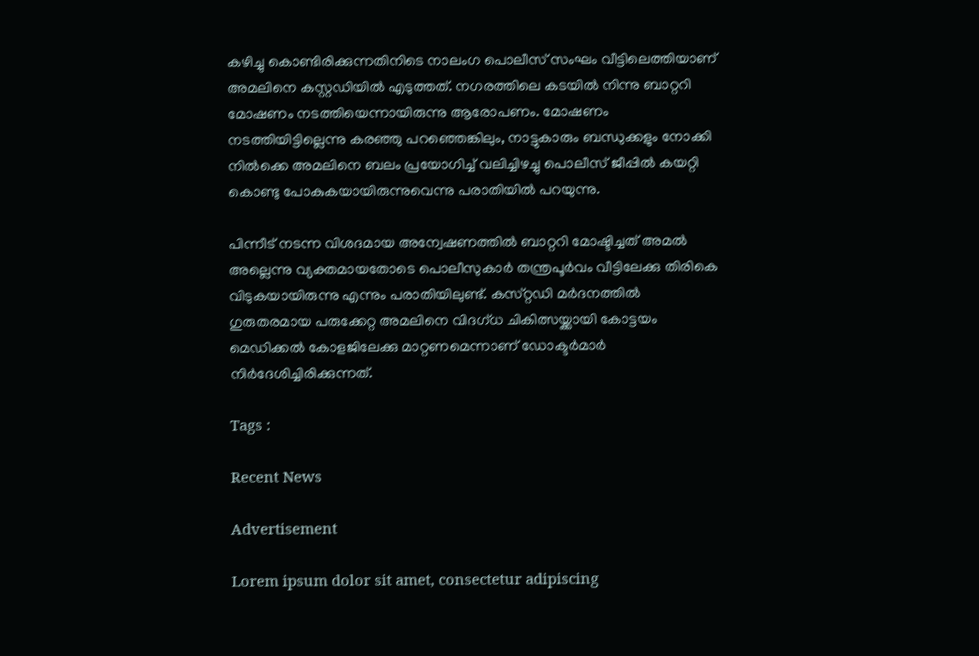കഴിച്ചു കൊണ്ടിരിക്കുന്നതിനിടെ നാലംഗ പൊലീസ് സംഘം വീട്ടിലെത്തിയാണ് അമലിനെ കസ്റ്റഡിയിൽ എടുത്തത്. നഗരത്തിലെ കടയിൽ നിന്നു ബാറ്ററി മോഷണം നടത്തിയെന്നായിരുന്നു ആരോപണം. മോഷണം നടത്തിയിട്ടില്ലെന്നു കരഞ്ഞു പറഞ്ഞെങ്കിലും, നാട്ടുകാരും ബന്ധുക്കളും നോക്കി നിൽക്കെ അമലിനെ ബലം പ്രയോഗിച്ച് വലിച്ചിഴച്ചു പൊലീസ് ജീപ്പിൽ കയറ്റി കൊണ്ടു പോകുകയായിരുന്നുവെന്നു പരാതിയിൽ പറയുന്നു.

പിന്നീട് നടന്ന വിശദമായ അന്വേഷണത്തിൽ ബാറ്ററി മോഷ്ടിച്ചത് അമൽ അല്ലെന്നു വ്യക്തമായതോടെ പൊലീസുകാർ തന്ത്രപൂർവം വീട്ടിലേക്കു തിരികെ വിടുകയായിരുന്നു എന്നും പരാതിയിലുണ്ട്. കസ്‌റ്റഡി മർദനത്തിൽ ഗുരുതരമായ പരുക്കേറ്റ അമലിനെ വിദഗ്ധ ചികിത്സയ്ക്കായി കോട്ടയം മെഡിക്കൽ കോളജിലേക്കു മാറ്റണമെന്നാണ് ഡോക്ടർമാർ നിർദേശിച്ചിരിക്കുന്നത്.

Tags :

Recent News

Advertisement

Lorem ipsum dolor sit amet, consectetur adipiscing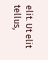elit. Ut elit tellus,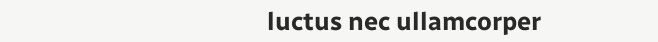luctus nec ullamcorper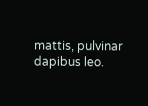mattis, pulvinar dapibus leo.